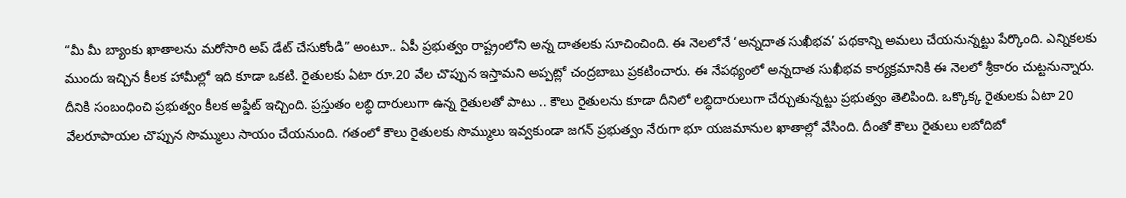“మీ మీ బ్యాంకు ఖాతాలను మరోసారి అప్ డేట్ చేసుకోండి” అంటూ.. ఏపీ ప్రభుత్వం రాష్ట్రంలోని అన్న దాతలకు సూచించింది. ఈ నెలలోనే ‘అన్నదాత సుఖీభవ’ పథకాన్ని అమలు చేయనున్నట్టు పేర్కొంది. ఎన్నికలకు ముందు ఇచ్చిన కీలక హామీల్లో ఇది కూడా ఒకటి. రైతులకు ఏటా రూ.20 వేల చొప్పున ఇస్తామని అప్పట్లో చంద్రబాబు ప్రకటించారు. ఈ నేపథ్యంలో అన్నదాత సుఖీభవ కార్యక్రమానికి ఈ నెలలో శ్రీకారం చుట్టనున్నారు.
దీనికి సంబంధించి ప్రభుత్వం కీలక అప్డేట్ ఇచ్చింది. ప్రస్తుతం లబ్ధి దారులుగా ఉన్న రైతులతో పాటు .. కౌలు రైతులను కూడా దీనిలో లబ్ధిదారులుగా చేర్చుతున్నట్టు ప్రభుత్వం తెలిపింది. ఒక్కొక్క రైతులకు ఏటా 20 వేలరూపాయల చొప్పున సొమ్ములు సాయం చేయనుంది. గతంలో కౌలు రైతులకు సొమ్ములు ఇవ్వకుండా జగన్ ప్రభుత్వం నేరుగా భూ యజమానుల ఖాతాల్లో వేసింది. దీంతో కౌలు రైతులు లబోదిబో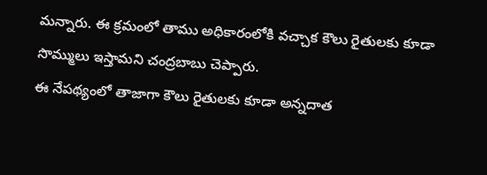మన్నారు. ఈ క్రమంలో తాము అధికారంలోకి వచ్చాక కౌలు రైతులకు కూడా సొమ్ములు ఇస్తామని చంద్రబాబు చెప్పారు.
ఈ నేపథ్యంలో తాజాగా కౌలు రైతులకు కూడా అన్నదాత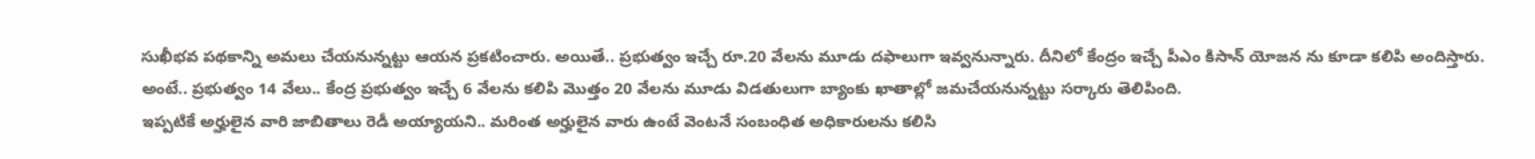సుఖీభవ పథకాన్ని అమలు చేయనున్నట్టు ఆయన ప్రకటించారు. అయితే.. ప్రభుత్వం ఇచ్చే రూ.20 వేలను మూడు దఫాలుగా ఇవ్వనున్నారు. దీనిలో కేంద్రం ఇచ్చే పీఎం కిసాన్ యోజన ను కూడా కలిపి అందిస్తారు. అంటే.. ప్రభుత్వం 14 వేలు.. కేంద్ర ప్రభుత్వం ఇచ్చే 6 వేలను కలిపి మొత్తం 20 వేలను మూడు విడతులుగా బ్యాంకు ఖాతాల్లో జమచేయనున్నట్టు సర్కారు తెలిపింది.
ఇప్పటికే అర్హులైన వారి జాబితాలు రెడీ అయ్యాయని.. మరింత అర్హులైన వారు ఉంటే వెంటనే సంబంధిత అధికారులను కలిసి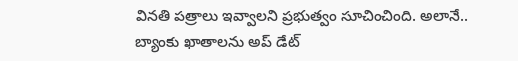వినతి పత్రాలు ఇవ్వాలని ప్రభుత్వం సూచించింది. అలానే.. బ్యాంకు ఖాతాలను అప్ డేట్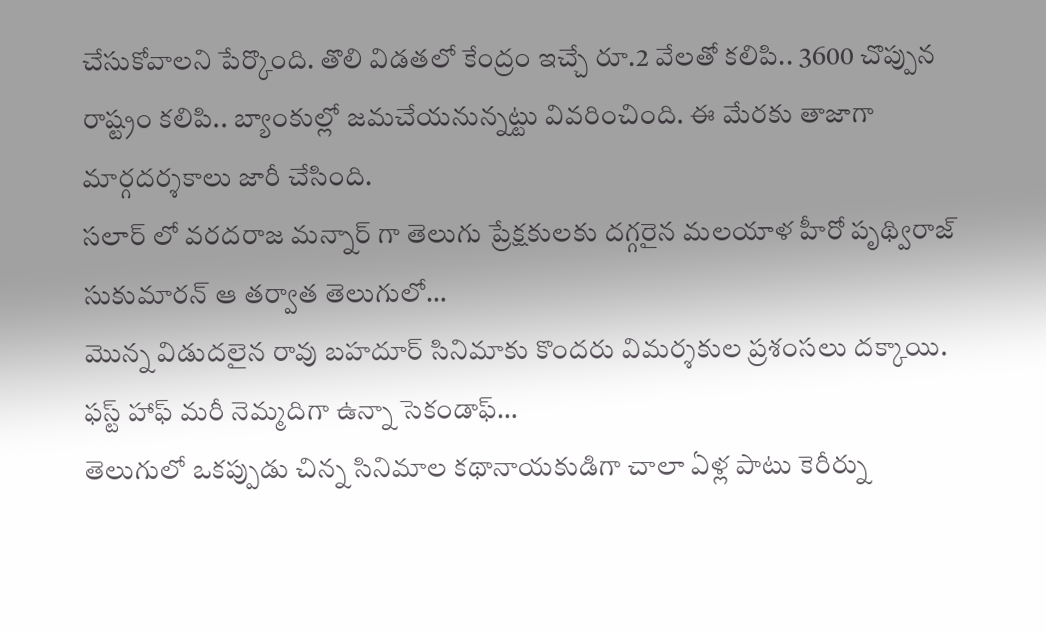చేసుకోవాలని పేర్కొంది. తొలి విడతలో కేంద్రం ఇచ్చే రూ.2 వేలతో కలిపి.. 3600 చొప్పున రాష్ట్రం కలిపి.. బ్యాంకుల్లో జమచేయనున్నట్టు వివరించింది. ఈ మేరకు తాజాగా మార్గదర్శకాలు జారీ చేసింది.
సలార్ లో వరదరాజ మన్నార్ గా తెలుగు ప్రేక్షకులకు దగ్గరైన మలయాళ హీరో పృథ్విరాజ్ సుకుమారన్ ఆ తర్వాత తెలుగులో…
మొన్న విడుదలైన రావు బహదూర్ సినిమాకు కొందరు విమర్శకుల ప్రశంసలు దక్కాయి. ఫస్ట్ హాఫ్ మరీ నెమ్మదిగా ఉన్నా సెకండాఫ్…
తెలుగులో ఒకప్పుడు చిన్న సినిమాల కథానాయకుడిగా చాలా ఏళ్ల పాటు కెరీర్ను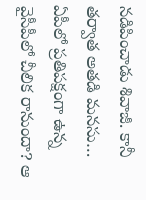నడిపించాడు శివాజీ. కానీ తర్వాత అతడి మనసు…
ఏపీలో ప్రతిపక్షంగా ఉన్న వైసీపీలో చీలిక రానుందా? ఆ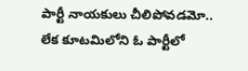పార్టీ నాయకులు చీలిపోవడమో.. లేక కూటమిలోని ఓ పార్టీలో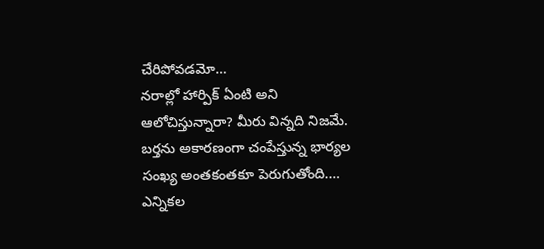చేరిపోవడమో…
నరాల్లో హార్పిక్ ఏంటి అని ఆలోచిస్తున్నారా? మీరు విన్నది నిజమే. బర్తను అకారణంగా చంపేస్తున్న భార్యల సంఖ్య అంతకంతకూ పెరుగుతోంది.…
ఎన్నికల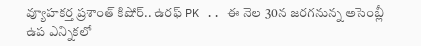వ్యూహకర్త ప్రశాంత్ కిషోర్.. ఉరఫ్ PK .. ఈ నెల 30న జరగనున్న అసెంబ్లీ ఉప ఎన్నికలో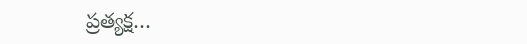ప్రత్యక్ష…